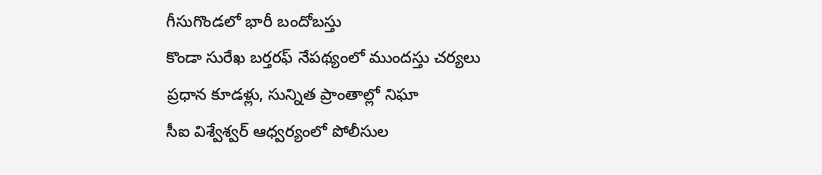గీసుగొండలో భారీ బందోబస్తు
కొండా సురేఖ బర్తరఫ్ నేపథ్యంలో ముందస్తు చర్యలు
ప్రధాన కూడళ్లు, సున్నిత ప్రాంతాల్లో నిఘా
సీఐ విశ్వేశ్వర్ ఆధ్వర్యంలో పోలీసుల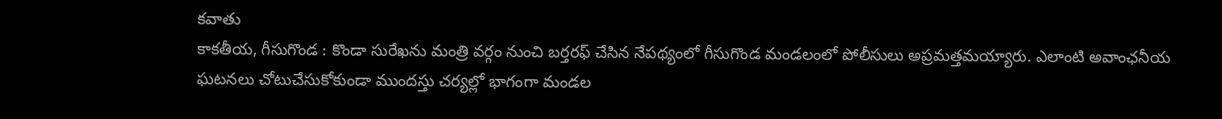కవాతు
కాకతీయ, గీసుగొండ : కొండా సురేఖను మంత్రి వర్గం నుంచి బర్తరఫ్ చేసిన నేపథ్యంలో గీసుగొండ మండలంలో పోలీసులు అప్రమత్తమయ్యారు. ఎలాంటి అవాంఛనీయ ఘటనలు చోటుచేసుకోకుండా ముందస్తు చర్యల్లో భాగంగా మండల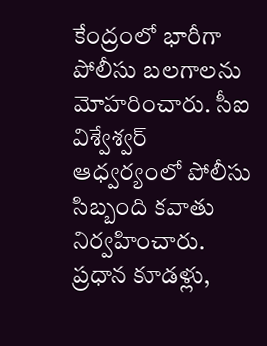కేంద్రంలో భారీగా పోలీసు బలగాలను మోహరించారు. సీఐ విశ్వేశ్వర్ ఆధ్వర్యంలో పోలీసు సిబ్బంది కవాతు నిర్వహించారు. ప్రధాన కూడళ్లు,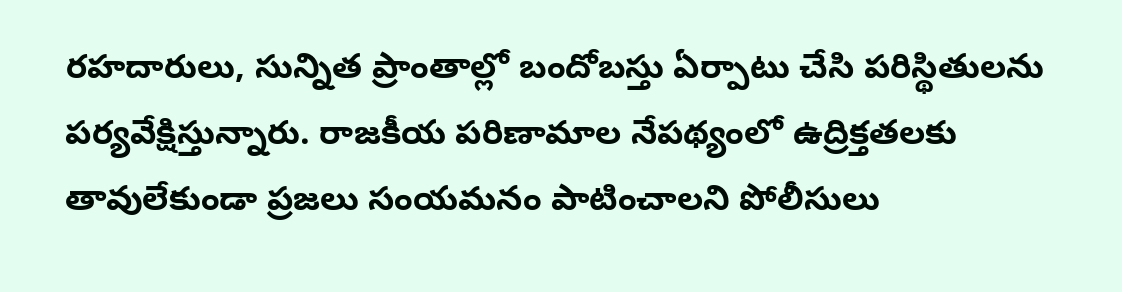రహదారులు, సున్నిత ప్రాంతాల్లో బందోబస్తు ఏర్పాటు చేసి పరిస్థితులను పర్యవేక్షిస్తున్నారు. రాజకీయ పరిణామాల నేపథ్యంలో ఉద్రిక్తతలకు తావులేకుండా ప్రజలు సంయమనం పాటించాలని పోలీసులు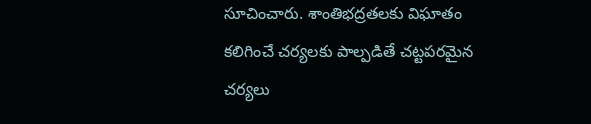సూచించారు. శాంతిభద్రతలకు విఘాతం కలిగించే చర్యలకు పాల్పడితే చట్టపరమైన చర్యలు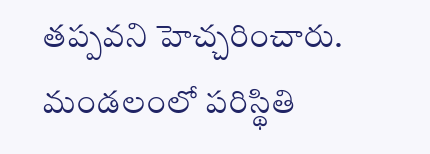తప్పవని హెచ్చరించారు. మండలంలో పరిస్థితి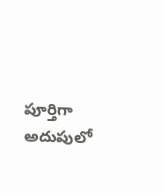పూర్తిగా అదుపులో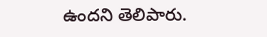ఉందని తెలిపారు.